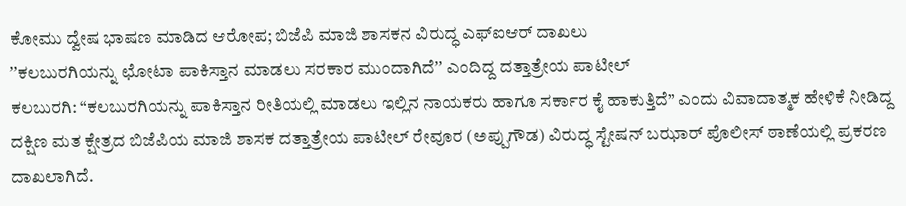ಕೋಮು ದ್ವೇಷ ಭಾಷಣ ಮಾಡಿದ ಆರೋಪ; ಬಿಜೆಪಿ ಮಾಜಿ ಶಾಸಕನ ವಿರುದ್ಧ ಎಫ್ಐಆರ್ ದಾಖಲು
ʼʼಕಲಬುರಗಿಯನ್ನು ಛೋಟಾ ಪಾಕಿಸ್ತಾನ ಮಾಡಲು ಸರಕಾರ ಮುಂದಾಗಿದೆʼʼ ಎಂದಿದ್ದ ದತ್ತಾತ್ರೇಯ ಪಾಟೀಲ್
ಕಲಬುರಗಿ: “ಕಲಬುರಗಿಯನ್ನು ಪಾಕಿಸ್ತಾನ ರೀತಿಯಲ್ಲಿ ಮಾಡಲು ಇಲ್ಲಿನ ನಾಯಕರು ಹಾಗೂ ಸರ್ಕಾರ ಕೈ ಹಾಕುತ್ತಿದೆ” ಎಂದು ವಿವಾದಾತ್ಮಕ ಹೇಳಿಕೆ ನೀಡಿದ್ದ ದಕ್ಷಿಣ ಮತ ಕ್ಷೇತ್ರದ ಬಿಜೆಪಿಯ ಮಾಜಿ ಶಾಸಕ ದತ್ತಾತ್ರೇಯ ಪಾಟೀಲ್ ರೇವೂರ (ಅಪ್ಪುಗೌಡ) ವಿರುದ್ಧ ಸ್ಟೇಷನ್ ಬಝಾರ್ ಪೊಲೀಸ್ ಠಾಣೆಯಲ್ಲಿ ಪ್ರಕರಣ ದಾಖಲಾಗಿದೆ.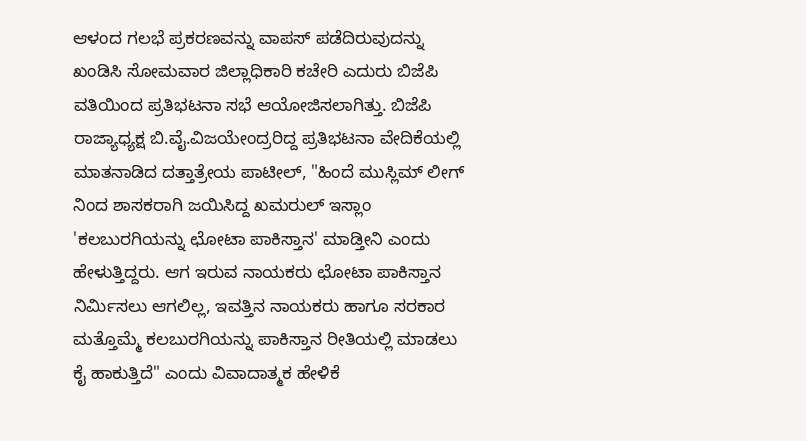ಆಳಂದ ಗಲಭೆ ಪ್ರಕರಣವನ್ನು ವಾಪಸ್ ಪಡೆದಿರುವುದನ್ನು ಖಂಡಿಸಿ ಸೋಮವಾರ ಜಿಲ್ಲಾಧಿಕಾರಿ ಕಚೇರಿ ಎದುರು ಬಿಜೆಪಿ ವತಿಯಿಂದ ಪ್ರತಿಭಟನಾ ಸಭೆ ಆಯೋಜಿಸಲಾಗಿತ್ತು. ಬಿಜೆಪಿ ರಾಜ್ಯಾಧ್ಯಕ್ಷ ಬಿ.ವೈ.ವಿಜಯೇಂದ್ರರಿದ್ದ ಪ್ರತಿಭಟನಾ ವೇದಿಕೆಯಲ್ಲಿ ಮಾತನಾಡಿದ ದತ್ತಾತ್ರೇಯ ಪಾಟೀಲ್, "ಹಿಂದೆ ಮುಸ್ಲಿಮ್ ಲೀಗ್ ನಿಂದ ಶಾಸಕರಾಗಿ ಜಯಿಸಿದ್ದ ಖಮರುಲ್ ಇಸ್ಲಾಂ 'ಕಲಬುರಗಿಯನ್ನು ಛೋಟಾ ಪಾಕಿಸ್ತಾನ' ಮಾಡ್ತೀನಿ ಎಂದು ಹೇಳುತ್ತಿದ್ದರು. ಆಗ ಇರುವ ನಾಯಕರು ಛೋಟಾ ಪಾಕಿಸ್ತಾನ ನಿರ್ಮಿಸಲು ಆಗಲಿಲ್ಲ, ಇವತ್ತಿನ ನಾಯಕರು ಹಾಗೂ ಸರಕಾರ ಮತ್ತೊಮ್ಮೆ ಕಲಬುರಗಿಯನ್ನು ಪಾಕಿಸ್ತಾನ ರೀತಿಯಲ್ಲಿ ಮಾಡಲು ಕೈ ಹಾಕುತ್ತಿದೆ" ಎಂದು ವಿವಾದಾತ್ಮಕ ಹೇಳಿಕೆ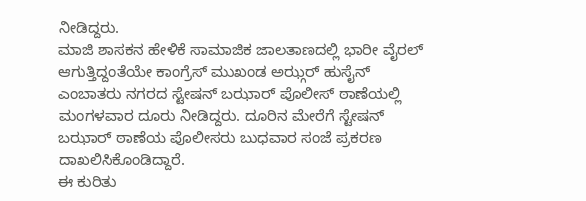ನೀಡಿದ್ದರು.
ಮಾಜಿ ಶಾಸಕನ ಹೇಳಿಕೆ ಸಾಮಾಜಿಕ ಜಾಲತಾಣದಲ್ಲಿ ಭಾರೀ ವೈರಲ್ ಆಗುತ್ತಿದ್ದಂತೆಯೇ ಕಾಂಗ್ರೆಸ್ ಮುಖಂಡ ಅಝ್ಗರ್ ಹುಸೈನ್ ಎಂಬಾತರು ನಗರದ ಸ್ಟೇಷನ್ ಬಝಾರ್ ಪೊಲೀಸ್ ಠಾಣೆಯಲ್ಲಿ ಮಂಗಳವಾರ ದೂರು ನೀಡಿದ್ದರು. ದೂರಿನ ಮೇರೆಗೆ ಸ್ಟೇಷನ್ ಬಝಾರ್ ಠಾಣೆಯ ಪೊಲೀಸರು ಬುಧವಾರ ಸಂಜೆ ಪ್ರಕರಣ ದಾಖಲಿಸಿಕೊಂಡಿದ್ದಾರೆ.
ಈ ಕುರಿತು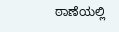ಠಾಣೆಯಲ್ಲಿ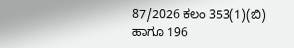87/2026 ಕಲಂ 353(1)(ಬಿ) ಹಾಗೂ 196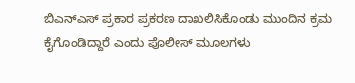ಬಿಎನ್ಎಸ್ ಪ್ರಕಾರ ಪ್ರಕರಣ ದಾಖಲಿಸಿಕೊಂಡು ಮುಂದಿನ ಕ್ರಮ ಕೈಗೊಂಡಿದ್ದಾರೆ ಎಂದು ಪೊಲೀಸ್ ಮೂಲಗಳು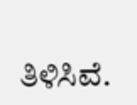ತಿಳಿಸಿವೆ.